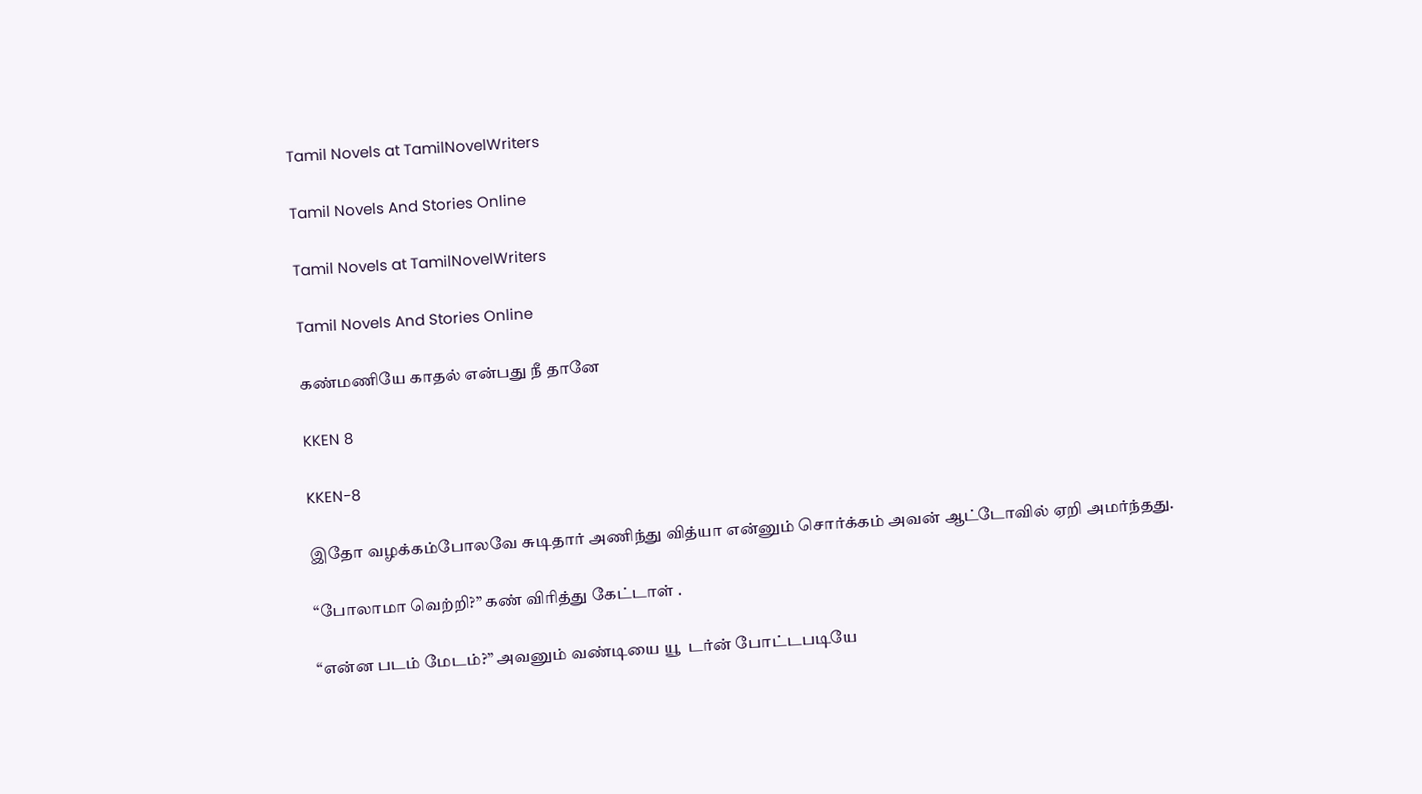Tamil Novels at TamilNovelWriters

Tamil Novels And Stories Online

Tamil Novels at TamilNovelWriters

Tamil Novels And Stories Online

கண்மணியே காதல் என்பது நீ தானே

KKEN 8

KKEN-8

இதோ வழக்கம்போலவே சுடிதார் அணிந்து வித்யா என்னும் சொர்க்கம் அவன் ஆட்டோவில் ஏறி அமர்ந்தது.

“போலாமா வெற்றி?” கண் விரித்து கேட்டாள் .

“என்ன படம் மேடம்?” அவனும் வண்டியை யூ  டர்ன் போட்டபடியே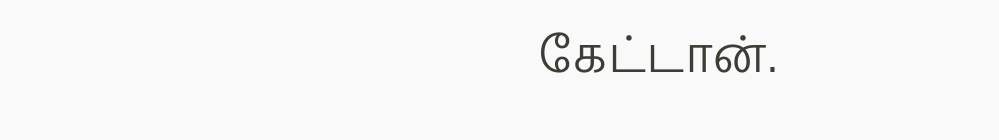கேட்டான்.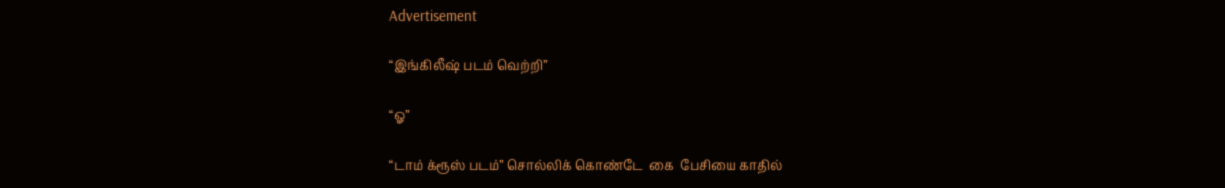Advertisement

“இங்கிலீஷ் படம் வெற்றி”

“ஓ”

“டாம் க்ரூஸ் படம்” சொல்லிக் கொண்டே  கை  பேசியை காதில்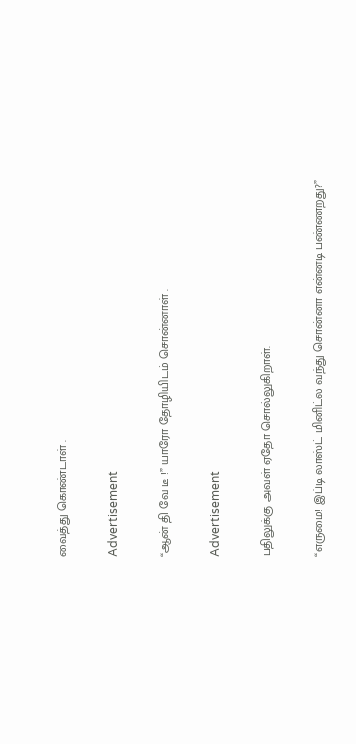வைத்து கொண்டாள் .

Advertisement

“ஆன் தி வே டீ !” யாரோ தோழியிடம் சொன்னாள் .

Advertisement

பதிலுக்கு அவள் ஏதோ சொல்லுகிறாள்.

“எருமை! இப்டி லாஸ்ட் மினிட்ல வந்து சொன்னா என்னடி பண்ணறது?”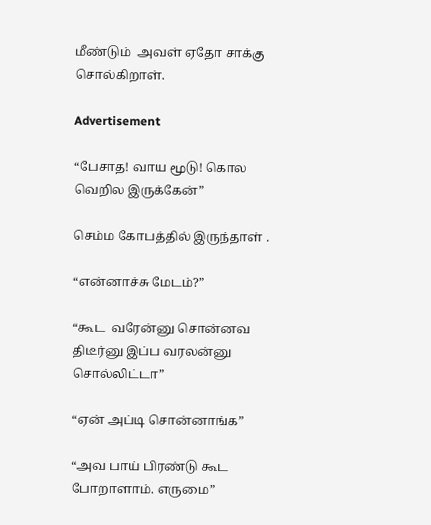மீண்டும்  அவள் ஏதோ சாக்கு சொல்கிறாள்.

Advertisement

“பேசாத! வாய மூடு! கொல வெறில இருக்கேன்”

செம்ம கோபத்தில் இருந்தாள் .

“என்னாச்சு மேடம்?”

“கூட  வரேன்னு சொன்னவ திடீர்னு இப்ப வரலன்னு சொல்லிட்டா”

“ஏன் அப்டி சொன்னாங்க”

“அவ பாய் பிரண்டு கூட போறாளாம். எருமை”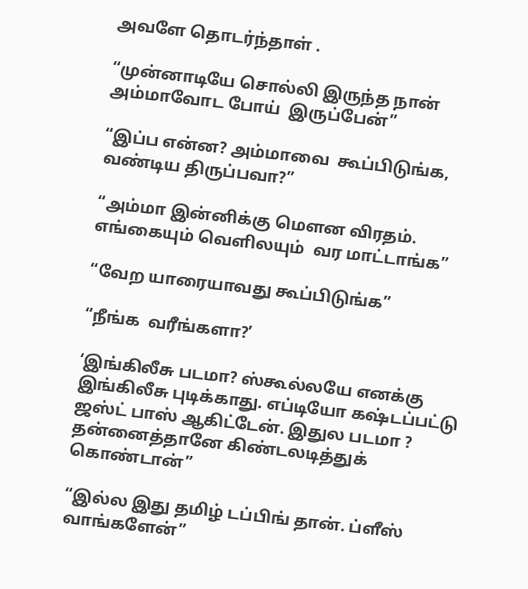அவளே தொடர்ந்தாள் .

“முன்னாடியே சொல்லி இருந்த நான் அம்மாவோட போய்  இருப்பேன்”

“இப்ப என்ன? அம்மாவை  கூப்பிடுங்க, வண்டிய திருப்பவா?”

“அம்மா இன்னிக்கு மௌன விரதம். எங்கையும் வெளிலயும்  வர மாட்டாங்க”

“வேற யாரையாவது கூப்பிடுங்க”

“நீங்க  வரீங்களா?’

‘இங்கிலீசு படமா? ஸ்கூல்லயே எனக்கு இங்கிலீசு புடிக்காது. எப்டியோ கஷ்டப்பட்டு ஜஸ்ட் பாஸ் ஆகிட்டேன். இதுல படமா ? தன்னைத்தானே கிண்டலடித்துக் கொண்டான்”

“இல்ல இது தமிழ் டப்பிங் தான். ப்ளீஸ் வாங்களேன்”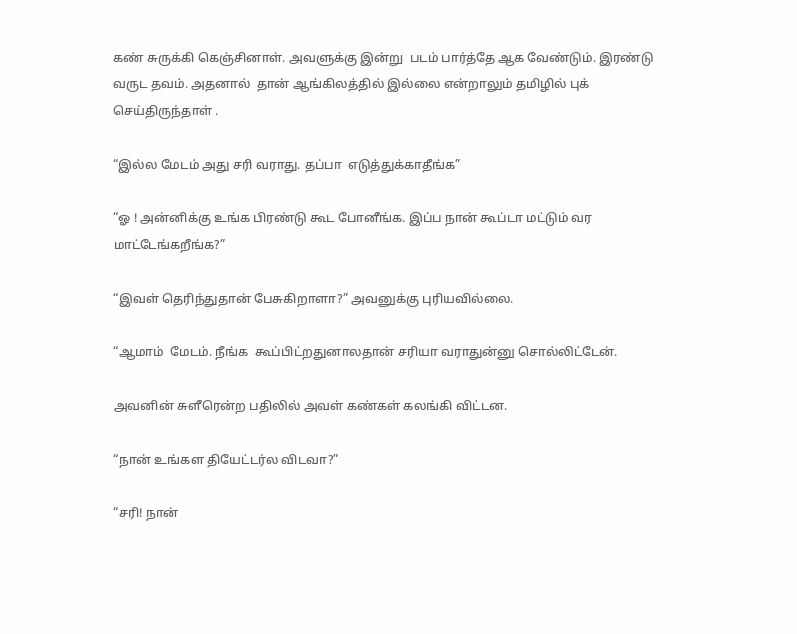கண் சுருக்கி கெஞ்சினாள். அவளுக்கு இன்று  படம் பார்த்தே ஆக வேண்டும். இரண்டு வருட தவம். அதனால்  தான் ஆங்கிலத்தில் இல்லை என்றாலும் தமிழில் புக் செய்திருந்தாள் .

“இல்ல மேடம் அது சரி வராது. தப்பா  எடுத்துக்காதீங்க”

“ஓ ! அன்னிக்கு உங்க பிரண்டு கூட போனீங்க. இப்ப நான் கூப்டா மட்டும் வர மாட்டேங்கறீங்க?”

“இவள் தெரிந்துதான் பேசுகிறாளா?” அவனுக்கு புரியவில்லை.

“ஆமாம்  மேடம். நீங்க  கூப்பிட்றதுனாலதான் சரியா வராதுன்னு சொல்லிட்டேன்.

அவனின் சுளீரென்ற பதிலில் அவள் கண்கள் கலங்கி விட்டன.

“நான் உங்கள தியேட்டர்ல விடவா?”

“சரி! நான்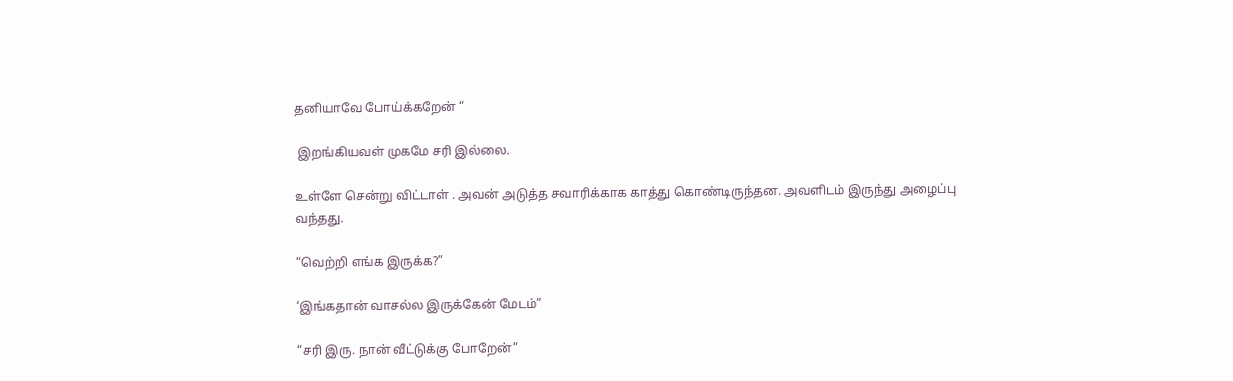தனியாவே போய்க்கறேன் “

 இறங்கியவள் முகமே சரி இல்லை.

உள்ளே சென்று விட்டாள் . அவன் அடுத்த சவாரிக்காக காத்து கொண்டிருந்தன. அவளிடம் இருந்து அழைப்பு வந்தது.

“வெற்றி எங்க இருக்க?”

‘இங்கதான் வாசல்ல இருக்கேன் மேடம்”

“சரி இரு. நான் வீட்டுக்கு போறேன்”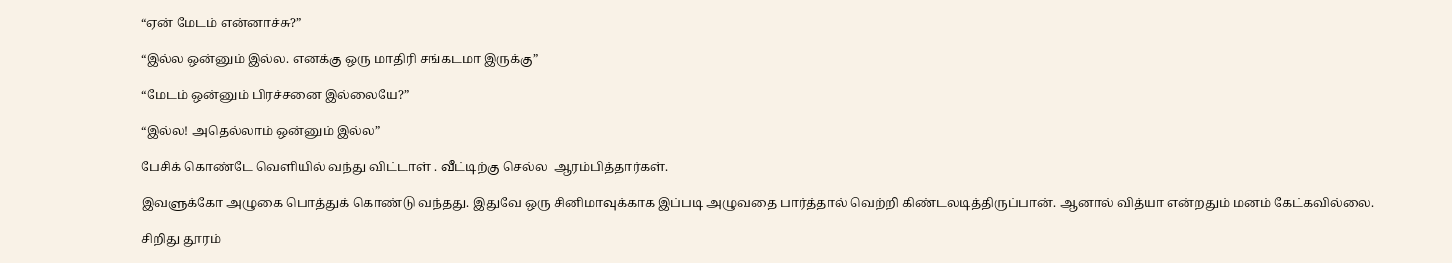“ஏன் மேடம் என்னாச்சு?”

“இல்ல ஒன்னும் இல்ல. எனக்கு ஒரு மாதிரி சங்கடமா இருக்கு”

“மேடம் ஒன்னும் பிரச்சனை இல்லையே?”

“இல்ல! அதெல்லாம் ஒன்னும் இல்ல”

பேசிக் கொண்டே வெளியில் வந்து விட்டாள் . வீட்டிற்கு செல்ல  ஆரம்பித்தார்கள்.

இவளுக்கோ அழுகை பொத்துக் கொண்டு வந்தது. இதுவே ஒரு சினிமாவுக்காக இப்படி அழுவதை பார்த்தால் வெற்றி கிண்டலடித்திருப்பான். ஆனால் வித்யா என்றதும் மனம் கேட்கவில்லை.

சிறிது தூரம்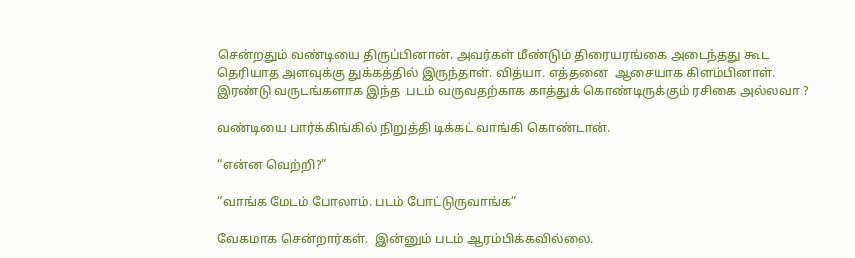சென்றதும் வண்டியை திருப்பினான். அவர்கள் மீண்டும் திரையரங்கை அடைந்தது கூட தெரியாத அளவுக்கு துக்கத்தில் இருந்தாள். வித்யா. எத்தனை  ஆசையாக கிளம்பினாள். இரண்டு வருடங்களாக இந்த  படம் வருவதற்காக காத்துக் கொண்டிருக்கும் ரசிகை அல்லவா ?

வண்டியை பார்க்கிங்கில் நிறுத்தி டிக்கட் வாங்கி கொண்டான்.

“என்ன வெற்றி?”

“வாங்க மேடம் போலாம். படம் போட்டுருவாங்க”

வேகமாக சென்றார்கள்.  இன்னும் படம் ஆரம்பிக்கவில்லை.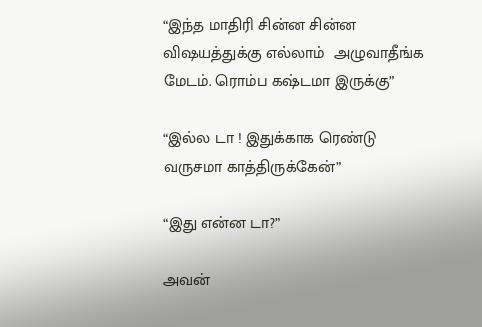“இந்த மாதிரி சின்ன சின்ன விஷயத்துக்கு எல்லாம்  அழுவாதீங்க மேடம். ரொம்ப கஷ்டமா இருக்கு”

“இல்ல டா ! இதுக்காக ரெண்டு வருசமா காத்திருக்கேன்”

“இது என்ன டா?”

அவன்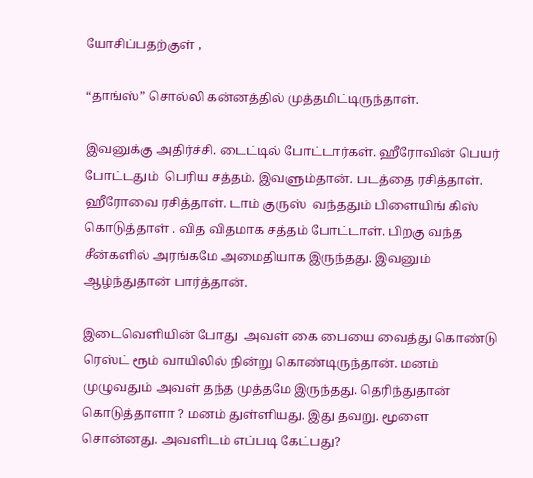யோசிப்பதற்குள் ,

“தாங்ஸ்” சொல்லி கன்னத்தில் முத்தமிட்டிருந்தாள்.

இவனுக்கு அதிர்ச்சி. டைட்டில் போட்டார்கள். ஹீரோவின் பெயர் போட்டதும்  பெரிய சத்தம். இவளும்தான். படத்தை ரசித்தாள். ஹீரோவை ரசித்தாள். டாம் குருஸ்  வந்ததும் பிளையிங் கிஸ் கொடுத்தாள் . வித விதமாக சத்தம் போட்டாள். பிறகு வந்த சீன்களில் அரங்கமே அமைதியாக இருந்தது. இவனும் ஆழ்ந்துதான் பார்த்தான்.

இடைவெளியின் போது  அவள் கை பையை வைத்து கொண்டு ரெஸ்ட் ரூம் வாயிலில் நின்று கொண்டிருந்தான். மனம் முழுவதும் அவள் தந்த முத்தமே இருந்தது. தெரிந்துதான் கொடுத்தாளா ? மனம் துள்ளியது. இது தவறு. மூளை சொன்னது. அவளிடம் எப்படி கேட்பது?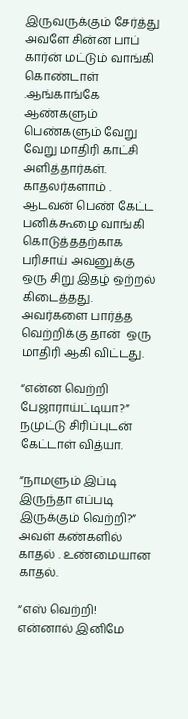இருவருக்கும் சேர்த்து அவளே சின்ன பாப் கார்ன் மட்டும் வாங்கி கொண்டாள் .ஆங்காங்கே ஆண்களும் பெண்களும் வேறு வேறு மாதிரி காட்சி அளித்தார்கள். காதலர்களாம் . ஆடவன் பெண் கேட்ட பனிக்கூழை வாங்கி கொடுத்ததற்காக பரிசாய் அவனுக்கு ஒரு சிறு இதழ் ஒற்றல்  கிடைத்தது. அவர்களை பார்த்த வெற்றிக்கு தான்  ஒரு மாதிரி ஆகி விட்டது.

“என்ன வெற்றி பேஜாராய்ட்டியா?” நமுட்டு சிரிப்புடன் கேட்டாள் வித்யா.

“நாமளும் இப்டி இருந்தா எப்படி இருக்கும் வெற்றி?” அவள் கண்களில் காதல் . உண்மையான காதல்.

“எஸ் வெற்றி! என்னால் இனிமே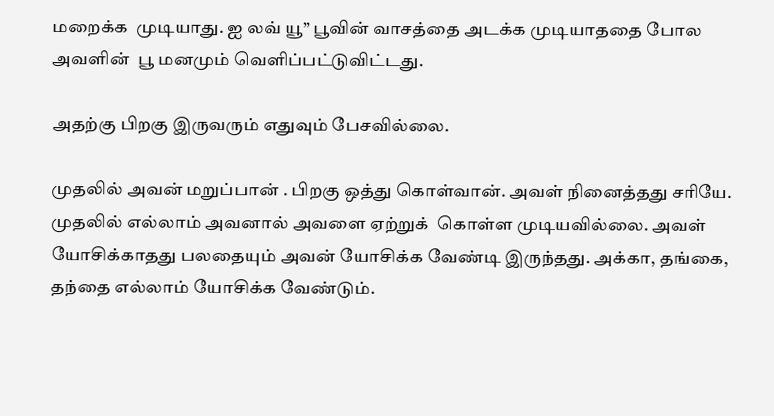மறைக்க  முடியாது. ஐ லவ் யூ” பூவின் வாசத்தை அடக்க முடியாததை போல அவளின்  பூ மனமும் வெளிப்பட்டுவிட்டது.

அதற்கு பிறகு இருவரும் எதுவும் பேசவில்லை.

முதலில் அவன் மறுப்பான் . பிறகு ஒத்து கொள்வான். அவள் நினைத்தது சரியே. முதலில் எல்லாம் அவனால் அவளை ஏற்றுக்  கொள்ள முடியவில்லை. அவள் யோசிக்காதது பலதையும் அவன் யோசிக்க வேண்டி இருந்தது. அக்கா, தங்கை, தந்தை எல்லாம் யோசிக்க வேண்டும்.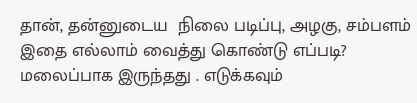தான், தன்னுடைய  நிலை படிப்பு, அழகு, சம்பளம் இதை எல்லாம் வைத்து கொண்டு எப்படி? மலைப்பாக இருந்தது . எடுக்கவும்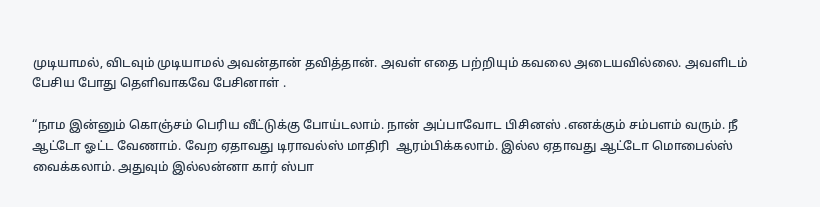முடியாமல், விடவும் முடியாமல் அவன்தான் தவித்தான். அவள் எதை பற்றியும் கவலை அடையவில்லை. அவளிடம் பேசிய போது தெளிவாகவே பேசினாள் .

“நாம இன்னும் கொஞ்சம் பெரிய வீட்டுக்கு போய்டலாம். நான் அப்பாவோட பிசினஸ் .எனக்கும் சம்பளம் வரும். நீ ஆட்டோ ஓட்ட வேணாம். வேற ஏதாவது டிராவல்ஸ் மாதிரி  ஆரம்பிக்கலாம். இல்ல ஏதாவது ஆட்டோ மொபைல்ஸ் வைக்கலாம். அதுவும் இல்லன்னா கார் ஸ்பா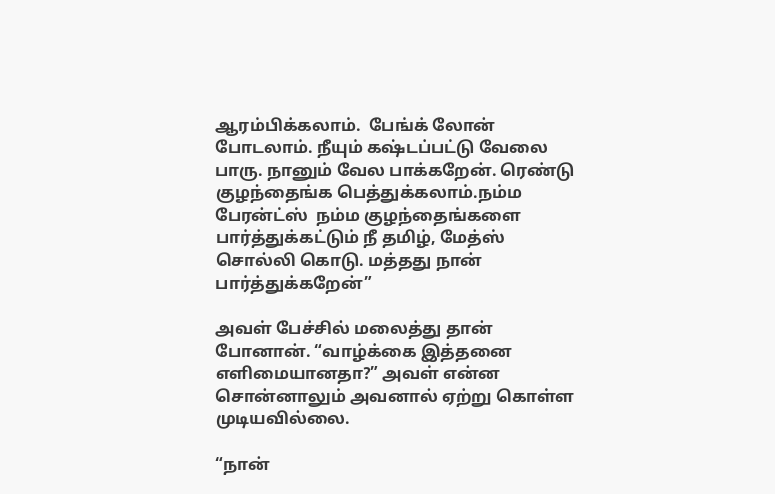ஆரம்பிக்கலாம்.  பேங்க் லோன் போடலாம். நீயும் கஷ்டப்பட்டு வேலை பாரு. நானும் வேல பாக்கறேன். ரெண்டு குழந்தைங்க பெத்துக்கலாம்.நம்ம பேரன்ட்ஸ்  நம்ம குழந்தைங்களை பார்த்துக்கட்டும் நீ தமிழ், மேத்ஸ்  சொல்லி கொடு. மத்தது நான் பார்த்துக்கறேன்”

அவள் பேச்சில் மலைத்து தான் போனான். “வாழ்க்கை இத்தனை எளிமையானதா?” அவள் என்ன சொன்னாலும் அவனால் ஏற்று கொள்ள முடியவில்லை.

“நான்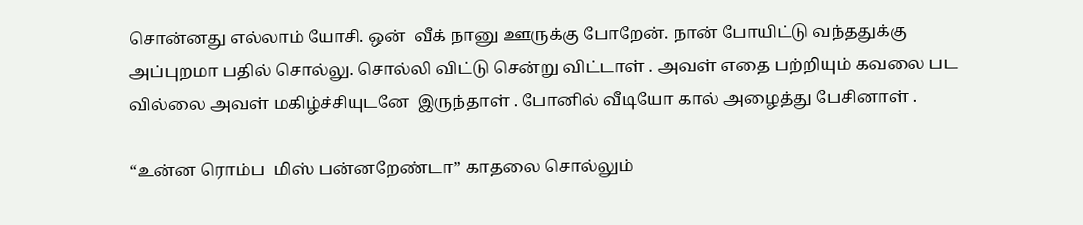சொன்னது எல்லாம் யோசி. ஒன்  வீக் நானு ஊருக்கு போறேன். நான் போயிட்டு வந்ததுக்கு அப்புறமா பதில் சொல்லு. சொல்லி விட்டு சென்று விட்டாள் . அவள் எதை பற்றியும் கவலை பட வில்லை அவள் மகிழ்ச்சியுடனே  இருந்தாள் . போனில் வீடியோ கால் அழைத்து பேசினாள் .

“உன்ன ரொம்ப  மிஸ் பன்னறேண்டா” காதலை சொல்லும்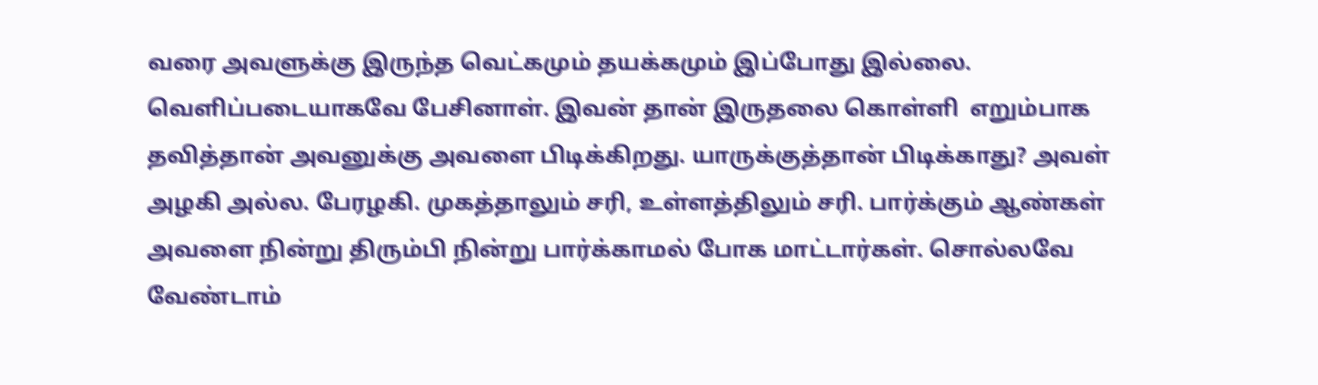வரை அவளுக்கு இருந்த வெட்கமும் தயக்கமும் இப்போது இல்லை. வெளிப்படையாகவே பேசினாள். இவன் தான் இருதலை கொள்ளி  எறும்பாக தவித்தான் அவனுக்கு அவளை பிடிக்கிறது. யாருக்குத்தான் பிடிக்காது? அவள் அழகி அல்ல. பேரழகி. முகத்தாலும் சரி, உள்ளத்திலும் சரி. பார்க்கும் ஆண்கள் அவளை நின்று திரும்பி நின்று பார்க்காமல் போக மாட்டார்கள். சொல்லவே வேண்டாம்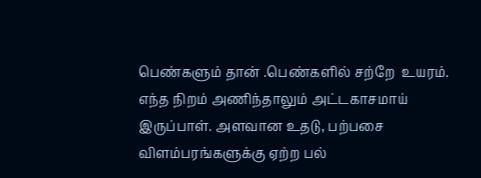பெண்களும் தான் .பெண்களில் சற்றே  உயரம். எந்த நிறம் அணிந்தாலும் அட்டகாசமாய் இருப்பாள். அளவான உதடு, பற்பசை விளம்பரங்களுக்கு ஏற்ற பல்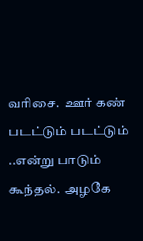வரிசை.  ஊர் கண் படட்டும் படட்டும் ..என்று பாடும் கூந்தல்.  அழகே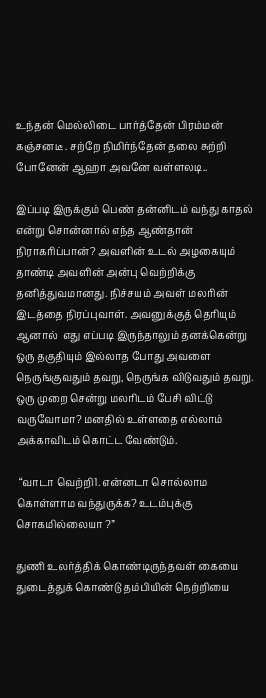உந்தன் மெல்லிடை பார்த்தேன் பிரம்மன் கஞ்சனடீ . சற்றே நிமிர்ந்தேன் தலை சுற்றி போனேன் ஆஹா அவனே வள்ளலடி..

இப்படி இருக்கும் பெண் தன்னிடம் வந்து காதல் என்று சொன்னால் எந்த ஆண்தான்  நிராகரிப்பான்? அவளின் உடல் அழகையும் தாண்டி அவளின் அன்பு வெற்றிக்கு தனித்துவமானது. நிச்சயம் அவள் மலரின் இடத்தை நிரப்புவாள். அவனுக்குத் தெரியும் ஆனால்  எது எப்படி இருந்தாலும் தனக்கென்று ஒரு தகுதியும் இல்லாத போது அவளை நெருங்குவதும் தவறு, நெருங்க விடுவதும் தவறு. ஒரு முறை சென்று மலரிடம் பேசி விட்டு வருவோமா? மனதில் உள்ளதை எல்லாம் அக்காவிடம் கொட்ட வேண்டும்.

 “வாடா வெற்றி1. என்னடா சொல்லாம கொள்ளாம வந்துருக்க? உடம்புக்கு சொகமில்லையா ?”

துணி உலர்த்திக் கொண்டிருந்தவள் கையை துடைத்துக் கொண்டு தம்பியின் நெற்றியை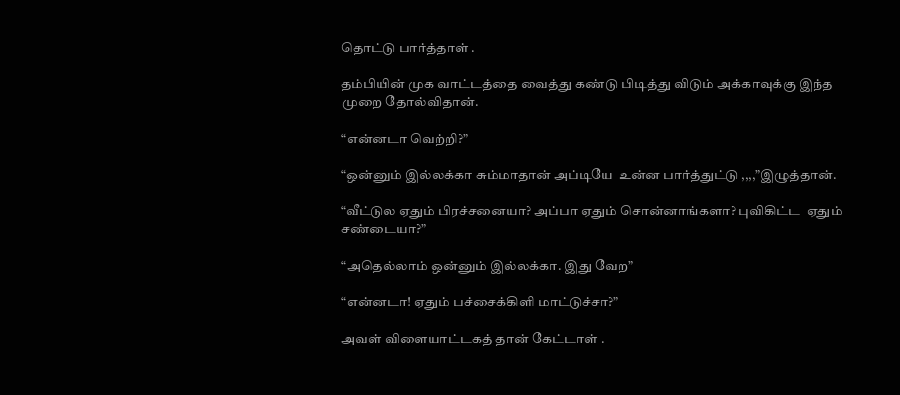தொட்டு பார்த்தாள் .

தம்பியின் முக வாட்டத்தை வைத்து கண்டு பிடித்து விடும் அக்காவுக்கு இந்த முறை தோல்விதான்.

“என்னடா வெற்றி?”

“ஒன்னும் இல்லக்கா சும்மாதான் அப்டியே  உன்ன பார்த்துட்டு ,,,,”இழுத்தான்.

“வீட்டுல ஏதும் பிரச்சனையா? அப்பா ஏதும் சொன்னாங்களா? புவிகிட்ட  ஏதும் சண்டையா?”

“அதெல்லாம் ஒன்னும் இல்லக்கா. இது வேற”

“என்னடா! ஏதும் பச்சைக்கிளி மாட்டுச்சா?”

அவள் விளையாட்டகத் தான் கேட்டாள் .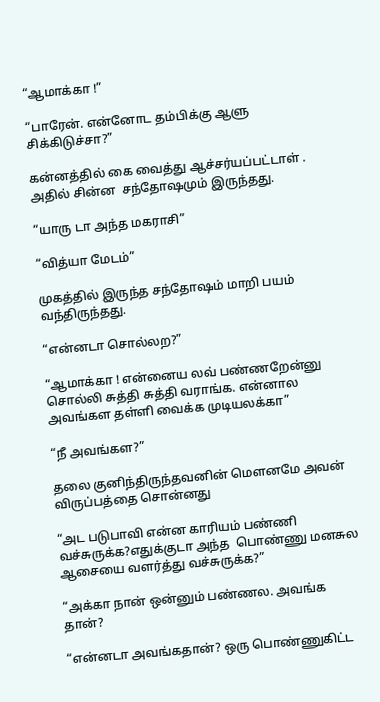“ஆமாக்கா !”

“பாரேன். என்னோட தம்பிக்கு ஆளு சிக்கிடுச்சா?”

கன்னத்தில் கை வைத்து ஆச்சர்யப்பட்டாள் . அதில் சின்ன  சந்தோஷமும் இருந்தது.

“யாரு டா அந்த மகராசி”

“வித்யா மேடம்”

முகத்தில் இருந்த சந்தோஷம் மாறி பயம் வந்திருந்தது.

“என்னடா சொல்லற?”

“ஆமாக்கா ! என்னைய லவ் பண்ணறேன்னு சொல்லி சுத்தி சுத்தி வராங்க. என்னால அவங்கள தள்ளி வைக்க முடியலக்கா”

“நீ அவங்கள?”

தலை குனிந்திருந்தவனின் மௌனமே அவன் விருப்பத்தை சொன்னது

“அட படுபாவி என்ன காரியம் பண்ணி வச்சுருக்க?எதுக்குடா அந்த  பொண்ணு மனசுல ஆசையை வளர்த்து வச்சுருக்க?”

“அக்கா நான் ஒன்னும் பண்ணல. அவங்க தான்?

“என்னடா அவங்கதான்? ஒரு பொண்ணுகிட்ட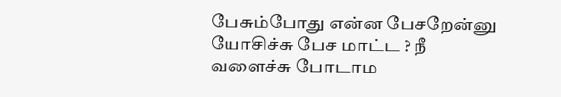பேசும்போது என்ன பேசறேன்னு யோசிச்சு பேச மாட்ட ? நீ வளைச்சு போடாம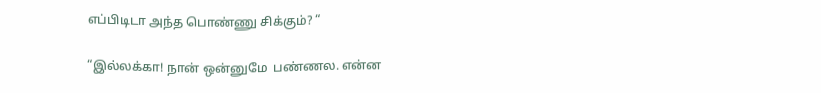எப்பிடிடா அந்த பொண்ணு சிக்கும்? “

“இல்லக்கா! நான் ஒன்னுமே  பண்ணல. என்ன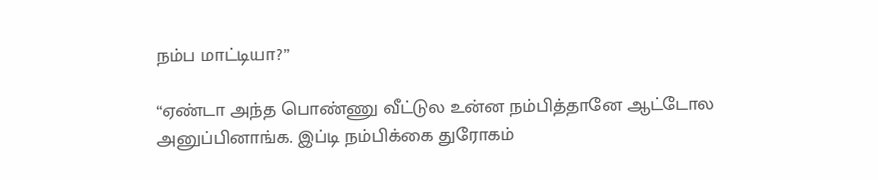நம்ப மாட்டியா?”

“ஏண்டா அந்த பொண்ணு வீட்டுல உன்ன நம்பித்தானே ஆட்டோல அனுப்பினாங்க. இப்டி நம்பிக்கை துரோகம்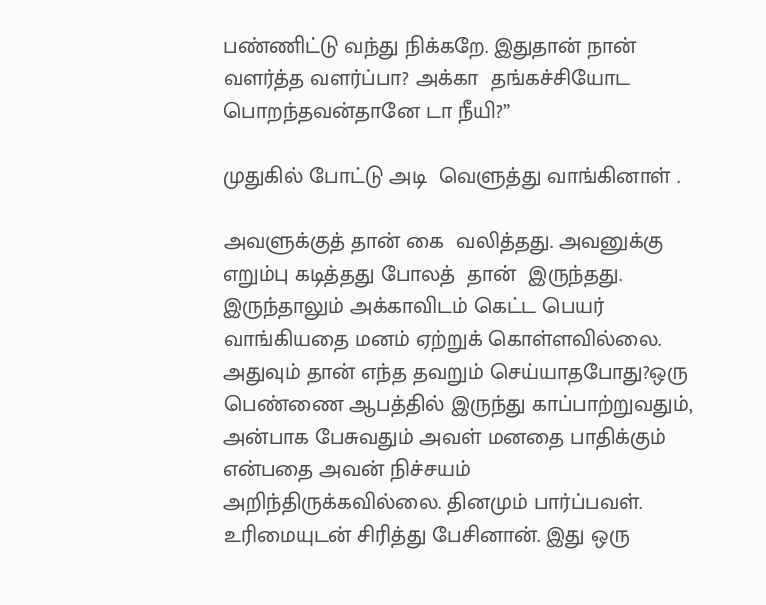பண்ணிட்டு வந்து நிக்கறே. இதுதான் நான் வளர்த்த வளர்ப்பா? அக்கா  தங்கச்சியோட பொறந்தவன்தானே டா நீயி?”

முதுகில் போட்டு அடி  வெளுத்து வாங்கினாள் .

அவளுக்குத் தான் கை  வலித்தது. அவனுக்கு எறும்பு கடித்தது போலத்  தான்  இருந்தது. இருந்தாலும் அக்காவிடம் கெட்ட பெயர் வாங்கியதை மனம் ஏற்றுக் கொள்ளவில்லை. அதுவும் தான் எந்த தவறும் செய்யாதபோது?ஒரு பெண்ணை ஆபத்தில் இருந்து காப்பாற்றுவதும், அன்பாக பேசுவதும் அவள் மனதை பாதிக்கும் என்பதை அவன் நிச்சயம் அறிந்திருக்கவில்லை. தினமும் பார்ப்பவள். உரிமையுடன் சிரித்து பேசினான். இது ஒரு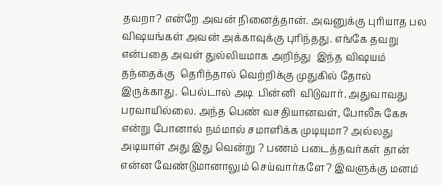தவறா? என்றே அவன் நினைத்தான். அவனுக்கு புரியாத பல விஷயங்கள் அவன் அக்காவுக்கு புரிந்தது. எங்கே தவறு என்பதை அவள் துல்லியமாக அறிந்து  இந்த விஷயம் தந்தைக்கு  தெரிந்தால் வெற்றிக்கு முதுகில் தோல் இருக்காது. பெல்டால் அடி  பின்னி  விடுவார். அதுவாவது பரவாயில்லை. அந்த பெண் வசதியானவள், போலீசு கேசு என்று போனால் நம்மால் சமாளிக்க முடியுமா? அல்லது அடியாள் அது இது வென்று ? பணம் படைத்தவர்கள் தான் என்ன வேண்டுமானாலும் செய்வார்களே? இவளுக்கு மனம்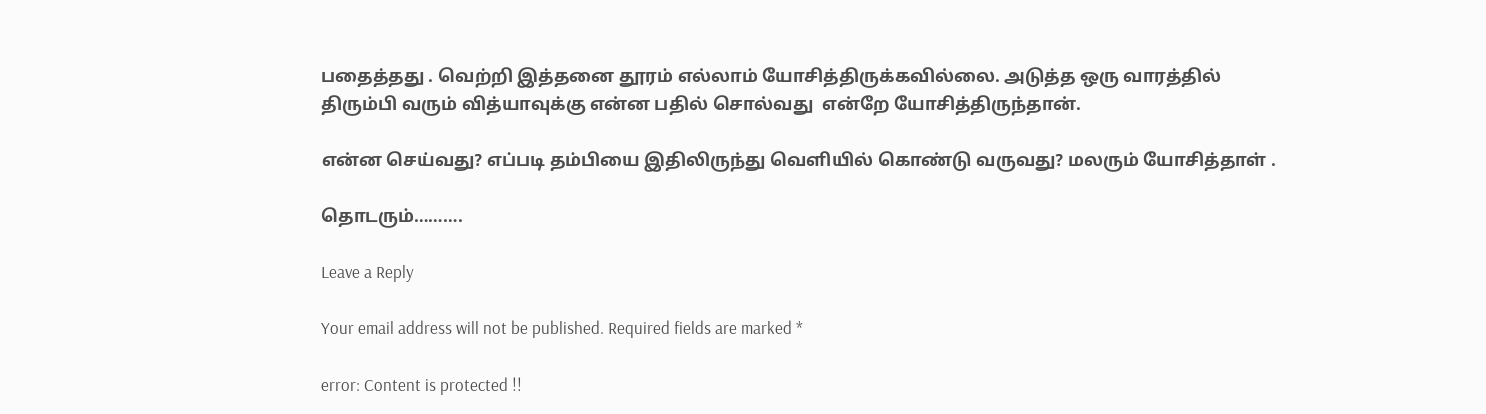பதைத்தது . வெற்றி இத்தனை தூரம் எல்லாம் யோசித்திருக்கவில்லை. அடுத்த ஒரு வாரத்தில் திரும்பி வரும் வித்யாவுக்கு என்ன பதில் சொல்வது  என்றே யோசித்திருந்தான்.

என்ன செய்வது? எப்படி தம்பியை இதிலிருந்து வெளியில் கொண்டு வருவது? மலரும் யோசித்தாள் .

தொடரும்……….

Leave a Reply

Your email address will not be published. Required fields are marked *

error: Content is protected !!